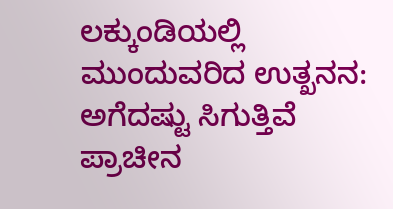ಲಕ್ಕುಂಡಿಯಲ್ಲಿ ಮುಂದುವರಿದ ಉತ್ಖನನ: ಅಗೆದಷ್ಟು ಸಿಗುತ್ತಿವೆ ಪ್ರಾಚೀನ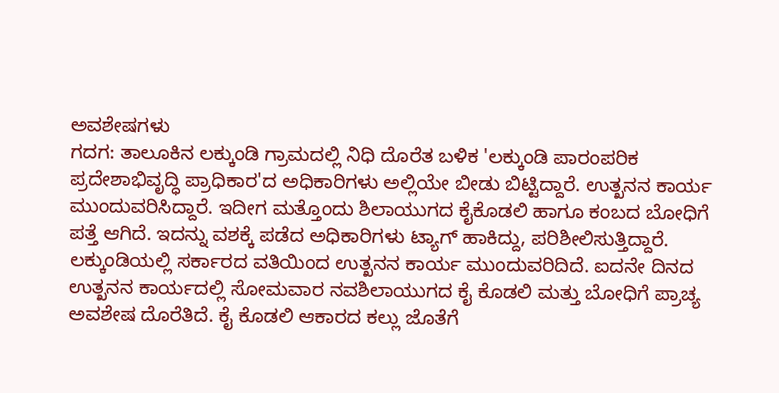ಅವಶೇಷಗಳು
ಗದಗ: ತಾಲೂಕಿನ ಲಕ್ಕುಂಡಿ ಗ್ರಾಮದಲ್ಲಿ ನಿಧಿ ದೊರೆತ ಬಳಿಕ 'ಲಕ್ಕುಂಡಿ ಪಾರಂಪರಿಕ ಪ್ರದೇಶಾಭಿವೃದ್ಧಿ ಪ್ರಾಧಿಕಾರ'ದ ಅಧಿಕಾರಿಗಳು ಅಲ್ಲಿಯೇ ಬೀಡು ಬಿಟ್ಟಿದ್ದಾರೆ. ಉತ್ಖನನ ಕಾರ್ಯ ಮುಂದುವರಿಸಿದ್ದಾರೆ. ಇದೀಗ ಮತ್ತೊಂದು ಶಿಲಾಯುಗದ ಕೈಕೊಡಲಿ ಹಾಗೂ ಕಂಬದ ಬೋಧಿಗೆ ಪತ್ತೆ ಆಗಿದೆ. ಇದನ್ನು ವಶಕ್ಕೆ ಪಡೆದ ಅಧಿಕಾರಿಗಳು ಟ್ಯಾಗ್ ಹಾಕಿದ್ದು, ಪರಿಶೀಲಿಸುತ್ತಿದ್ದಾರೆ.
ಲಕ್ಕುಂಡಿಯಲ್ಲಿ ಸರ್ಕಾರದ ವತಿಯಿಂದ ಉತ್ಖನನ ಕಾರ್ಯ ಮುಂದುವರಿದಿದೆ. ಐದನೇ ದಿನದ ಉತ್ಖನನ ಕಾರ್ಯದಲ್ಲಿ ಸೋಮವಾರ ನವಶಿಲಾಯುಗದ ಕೈ ಕೊಡಲಿ ಮತ್ತು ಬೋಧಿಗೆ ಪ್ರಾಚ್ಯ ಅವಶೇಷ ದೊರೆತಿದೆ. ಕೈ ಕೊಡಲಿ ಆಕಾರದ ಕಲ್ಲು ಜೊತೆಗೆ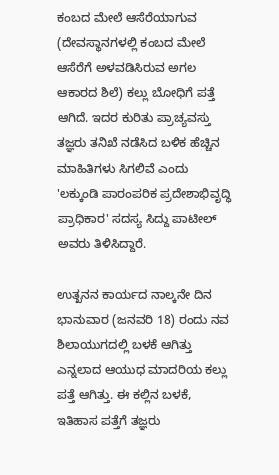ಕಂಬದ ಮೇಲೆ ಆಸೆರೆಯಾಗುವ (ದೇವಸ್ಥಾನಗಳಲ್ಲಿ ಕಂಬದ ಮೇಲೆ ಆಸೆರೆಗೆ ಅಳವಡಿಸಿರುವ ಅಗಲ ಆಕಾರದ ಶಿಲೆ) ಕಲ್ಲು ಬೋಧಿಗೆ ಪತ್ತೆ ಆಗಿದೆ. ಇದರ ಕುರಿತು ಪ್ರಾಚ್ಯವಸ್ತು ತಜ್ಞರು ತನಿಖೆ ನಡೆಸಿದ ಬಳಿಕ ಹೆಚ್ಚಿನ ಮಾಹಿತಿಗಳು ಸಿಗಲಿವೆ ಎಂದು 'ಲಕ್ಕುಂಡಿ ಪಾರಂಪರಿಕ ಪ್ರದೇಶಾಭಿವೃದ್ಧಿ ಪ್ರಾಧಿಕಾರ' ಸದಸ್ಯ ಸಿದ್ದು ಪಾಟೀಲ್ ಅವರು ತಿಳಿಸಿದ್ದಾರೆ.

ಉತ್ಖನನ ಕಾರ್ಯದ ನಾಲ್ಕನೇ ದಿನ ಭಾನುವಾರ (ಜನವರಿ 18) ರಂದು ನವ ಶಿಲಾಯುಗದಲ್ಲಿ ಬಳಕೆ ಆಗಿತ್ತು ಎನ್ನಲಾದ ಆಯುಧ ಮಾದರಿಯ ಕಲ್ಲು ಪತ್ತೆ ಆಗಿತ್ತು. ಈ ಕಲ್ಲಿನ ಬಳಕೆ, ಇತಿಹಾಸ ಪತ್ತೆಗೆ ತಜ್ಞರು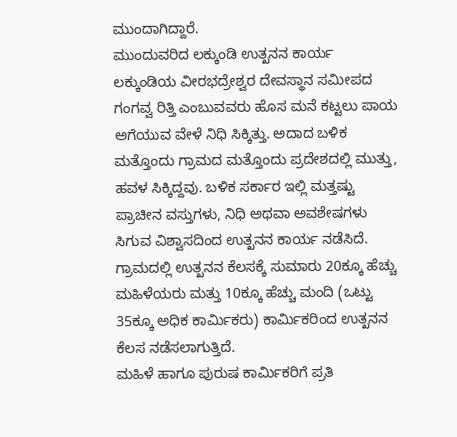ಮುಂದಾಗಿದ್ದಾರೆ.
ಮುಂದುವರಿದ ಲಕ್ಕುಂಡಿ ಉತ್ಖನನ ಕಾರ್ಯ
ಲಕ್ಕುಂಡಿಯ ವೀರಭದ್ರೇಶ್ವರ ದೇವಸ್ಥಾನ ಸಮೀಪದ ಗಂಗವ್ವ ರಿತ್ತಿ ಎಂಬುವವರು ಹೊಸ ಮನೆ ಕಟ್ಟಲು ಪಾಯ ಅಗೆಯುವ ವೇಳೆ ನಿಧಿ ಸಿಕ್ಕಿತ್ತು. ಅದಾದ ಬಳಿಕ ಮತ್ತೊಂದು ಗ್ರಾಮದ ಮತ್ತೊಂದು ಪ್ರದೇಶದಲ್ಲಿ ಮುತ್ತು, ಹವಳ ಸಿಕ್ಕಿದ್ದವು. ಬಳಿಕ ಸರ್ಕಾರ ಇಲ್ಲಿ ಮತ್ತಷ್ಟು ಪ್ರಾಚೀನ ವಸ್ತುಗಳು, ನಿಧಿ ಅಥವಾ ಅವಶೇಷಗಳು ಸಿಗುವ ವಿಶ್ವಾಸದಿಂದ ಉತ್ಖನನ ಕಾರ್ಯ ನಡೆಸಿದೆ. ಗ್ರಾಮದಲ್ಲಿ ಉತ್ಖನನ ಕೆಲಸಕ್ಕೆ ಸುಮಾರು 20ಕ್ಕೂ ಹೆಚ್ಚು ಮಹಿಳೆಯರು ಮತ್ತು 10ಕ್ಕೂ ಹೆಚ್ಚು ಮಂದಿ (ಒಟ್ಟು 35ಕ್ಕೂ ಅಧಿಕ ಕಾರ್ಮಿಕರು) ಕಾರ್ಮಿಕರಿಂದ ಉತ್ಖನನ ಕೆಲಸ ನಡೆಸಲಾಗುತ್ತಿದೆ.
ಮಹಿಳೆ ಹಾಗೂ ಪುರುಷ ಕಾರ್ಮಿಕರಿಗೆ ಪ್ರತಿ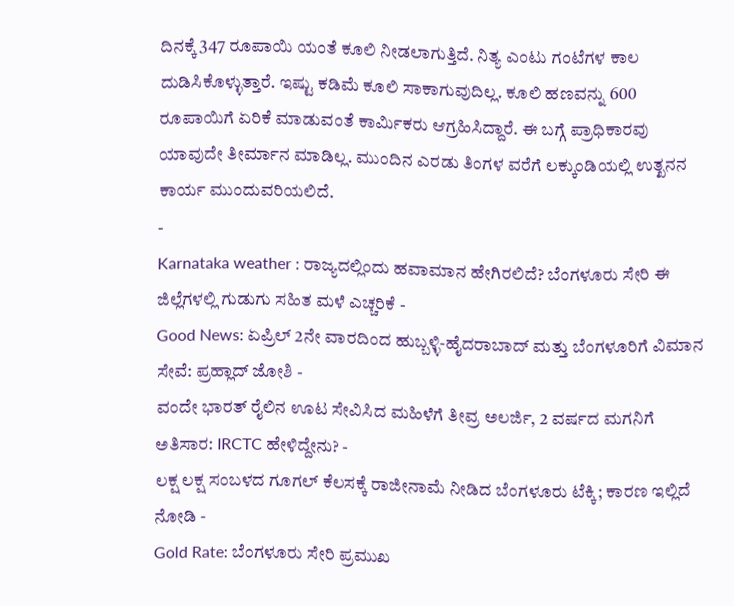ದಿನಕ್ಕೆ 347 ರೂಪಾಯಿ ಯಂತೆ ಕೂಲಿ ನೀಡಲಾಗುತ್ತಿದೆ. ನಿತ್ಯ ಎಂಟು ಗಂಟೆಗಳ ಕಾಲ ದುಡಿಸಿಕೊಳ್ಳುತ್ತಾರೆ. ಇಷ್ಟು ಕಡಿಮೆ ಕೂಲಿ ಸಾಕಾಗುವುದಿಲ್ಲ. ಕೂಲಿ ಹಣವನ್ನು 600 ರೂಪಾಯಿಗೆ ಏರಿಕೆ ಮಾಡುವಂತೆ ಕಾರ್ಮಿಕರು ಆಗ್ರಹಿಸಿದ್ದಾರೆ. ಈ ಬಗ್ಗೆ ಪ್ರಾಧಿಕಾರವು ಯಾವುದೇ ತೀರ್ಮಾನ ಮಾಡಿಲ್ಲ. ಮುಂದಿನ ಎರಡು ತಿಂಗಳ ವರೆಗೆ ಲಕ್ಕುಂಡಿಯಲ್ಲಿ ಉತ್ಖನನ ಕಾರ್ಯ ಮುಂದುವರಿಯಲಿದೆ.
-
Karnataka weather : ರಾಜ್ಯದಲ್ಲಿಂದು ಹವಾಮಾನ ಹೇಗಿರಲಿದೆ? ಬೆಂಗಳೂರು ಸೇರಿ ಈ ಜಿಲ್ಲೆಗಳಲ್ಲಿ ಗುಡುಗು ಸಹಿತ ಮಳೆ ಎಚ್ಚರಿಕೆ -
Good News: ಏಪ್ರಿಲ್ 2ನೇ ವಾರದಿಂದ ಹುಬ್ಬಳ್ಳಿ-ಹೈದರಾಬಾದ್ ಮತ್ತು ಬೆಂಗಳೂರಿಗೆ ವಿಮಾನ ಸೇವೆ: ಪ್ರಹ್ಲಾದ್ ಜೋಶಿ -
ವಂದೇ ಭಾರತ್ ರೈಲಿನ ಊಟ ಸೇವಿಸಿದ ಮಹಿಳೆಗೆ ತೀವ್ರ ಅಲರ್ಜಿ, 2 ವರ್ಷದ ಮಗನಿಗೆ ಅತಿಸಾರ: IRCTC ಹೇಳಿದ್ದೇನು? -
ಲಕ್ಷ ಲಕ್ಷ ಸಂಬಳದ ಗೂಗಲ್ ಕೆಲಸಕ್ಕೆ ರಾಜೀನಾಮೆ ನೀಡಿದ ಬೆಂಗಳೂರು ಟೆಕ್ಕಿ; ಕಾರಣ ಇಲ್ಲಿದೆ ನೋಡಿ -
Gold Rate: ಬೆಂಗಳೂರು ಸೇರಿ ಪ್ರಮುಖ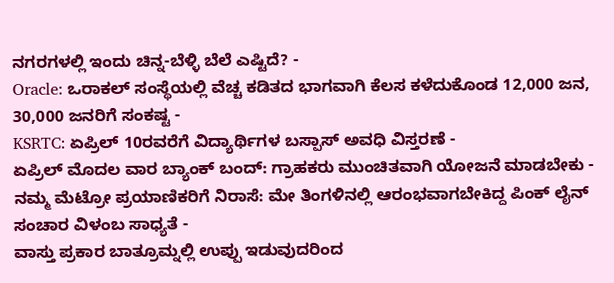ನಗರಗಳಲ್ಲಿ ಇಂದು ಚಿನ್ನ-ಬೆಳ್ಳಿ ಬೆಲೆ ಎಷ್ಟಿದೆ? -
Oracle: ಒರಾಕಲ್ ಸಂಸ್ಥೆಯಲ್ಲಿ ವೆಚ್ಚ ಕಡಿತದ ಭಾಗವಾಗಿ ಕೆಲಸ ಕಳೆದುಕೊಂಡ 12,000 ಜನ, 30,000 ಜನರಿಗೆ ಸಂಕಷ್ಟ -
KSRTC: ಏಪ್ರಿಲ್ 10ರವರೆಗೆ ವಿದ್ಯಾರ್ಥಿಗಳ ಬಸ್ಪಾಸ್ ಅವಧಿ ವಿಸ್ತರಣೆ -
ಏಪ್ರಿಲ್ ಮೊದಲ ವಾರ ಬ್ಯಾಂಕ್ ಬಂದ್: ಗ್ರಾಹಕರು ಮುಂಚಿತವಾಗಿ ಯೋಜನೆ ಮಾಡಬೇಕು -
ನಮ್ಮ ಮೆಟ್ರೋ ಪ್ರಯಾಣಿಕರಿಗೆ ನಿರಾಸೆ: ಮೇ ತಿಂಗಳಿನಲ್ಲಿ ಆರಂಭವಾಗಬೇಕಿದ್ದ ಪಿಂಕ್ ಲೈನ್ ಸಂಚಾರ ವಿಳಂಬ ಸಾಧ್ಯತೆ -
ವಾಸ್ತು ಪ್ರಕಾರ ಬಾತ್ರೂಮ್ನಲ್ಲಿ ಉಪ್ಪು ಇಡುವುದರಿಂದ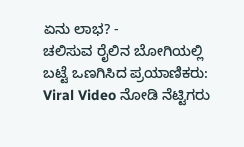ಏನು ಲಾಭ? -
ಚಲಿಸುವ ರೈಲಿನ ಬೋಗಿಯಲ್ಲಿ ಬಟ್ಟೆ ಒಣಗಿಸಿದ ಪ್ರಯಾಣಿಕರು: Viral Video ನೋಡಿ ನೆಟ್ಟಿಗರು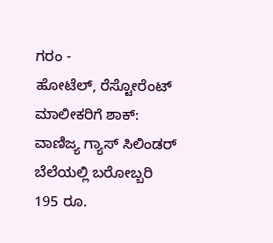ಗರಂ -
ಹೋಟೆಲ್, ರೆಸ್ಟೋರೆಂಟ್ ಮಾಲೀಕರಿಗೆ ಶಾಕ್: ವಾಣಿಜ್ಯ ಗ್ಯಾಸ್ ಸಿಲಿಂಡರ್ ಬೆಲೆಯಲ್ಲಿ ಬರೋಬ್ಬರಿ 195 ರೂ.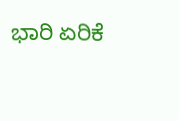ಭಾರಿ ಏರಿಕೆ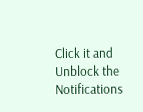Click it and Unblock the Notifications